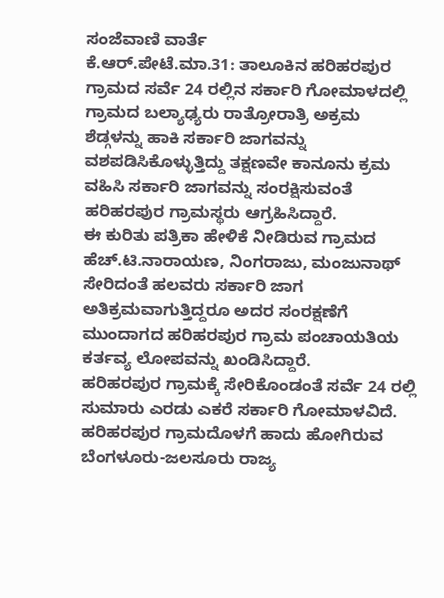ಸಂಜೆವಾಣಿ ವಾರ್ತೆ
ಕೆ.ಆರ್.ಪೇಟೆ.ಮಾ.31: ತಾಲೂಕಿನ ಹರಿಹರಪುರ ಗ್ರಾಮದ ಸರ್ವೆ 24 ರಲ್ಲಿನ ಸರ್ಕಾರಿ ಗೋಮಾಳದಲ್ಲಿ ಗ್ರಾಮದ ಬಲ್ಯಾಢ್ಯರು ರಾತ್ರೋರಾತ್ರಿ ಅಕ್ರಮ ಶೆಡ್ಗಳನ್ನು ಹಾಕಿ ಸರ್ಕಾರಿ ಜಾಗವನ್ನು ವಶಪಡಿಸಿಕೊಳ್ಳುತ್ತಿದ್ದು ತಕ್ಷಣವೇ ಕಾನೂನು ಕ್ರಮ ವಹಿಸಿ ಸರ್ಕಾರಿ ಜಾಗವನ್ನು ಸಂರಕ್ಷಿಸುವಂತೆ ಹರಿಹರಪುರ ಗ್ರಾಮಸ್ಥರು ಆಗ್ರಹಿಸಿದ್ದಾರೆ.
ಈ ಕುರಿತು ಪತ್ರಿಕಾ ಹೇಳಿಕೆ ನೀಡಿರುವ ಗ್ರಾಮದ ಹೆಚ್.ಟಿ.ನಾರಾಯಣ, ನಿಂಗರಾಜು, ಮಂಜುನಾಥ್ ಸೇರಿದಂತೆ ಹಲವರು ಸರ್ಕಾರಿ ಜಾಗ ಅತಿಕ್ರಮವಾಗುತ್ತಿದ್ದರೂ ಅದರ ಸಂರಕ್ಷಣೆಗೆ ಮುಂದಾಗದ ಹರಿಹರಪುರ ಗ್ರಾಮ ಪಂಚಾಯತಿಯ ಕರ್ತವ್ಯ ಲೋಪವನ್ನು ಖಂಡಿಸಿದ್ದಾರೆ.
ಹರಿಹರಪುರ ಗ್ರಾಮಕ್ಕೆ ಸೇರಿಕೊಂಡಂತೆ ಸರ್ವೆ 24 ರಲ್ಲಿ ಸುಮಾರು ಎರಡು ಎಕರೆ ಸರ್ಕಾರಿ ಗೋಮಾಳವಿದೆ. ಹರಿಹರಪುರ ಗ್ರಾಮದೊಳಗೆ ಹಾದು ಹೋಗಿರುವ ಬೆಂಗಳೂರು-ಜಲಸೂರು ರಾಜ್ಯ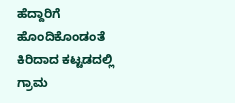ಹೆದ್ದಾರಿಗೆ ಹೊಂದಿಕೊಂಡಂತೆ ಕಿರಿದಾದ ಕಟ್ಟಡದಲ್ಲಿ ಗ್ರಾಮ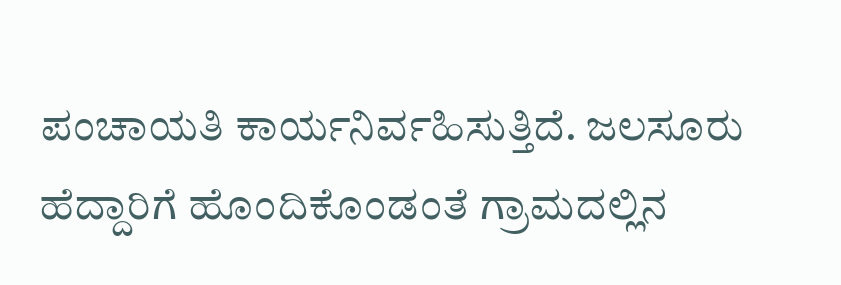ಪಂಚಾಯತಿ ಕಾರ್ಯನಿರ್ವಹಿಸುತ್ತಿದೆ. ಜಲಸೂರು ಹೆದ್ದಾರಿಗೆ ಹೊಂದಿಕೊಂಡಂತೆ ಗ್ರಾಮದಲ್ಲಿನ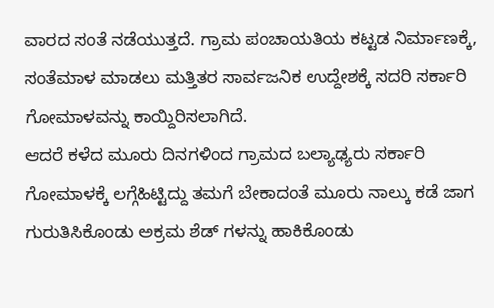ವಾರದ ಸಂತೆ ನಡೆಯುತ್ತದೆ. ಗ್ರಾಮ ಪಂಚಾಯತಿಯ ಕಟ್ಟಡ ನಿರ್ಮಾಣಕ್ಕೆ, ಸಂತೆಮಾಳ ಮಾಡಲು ಮತ್ತಿತರ ಸಾರ್ವಜನಿಕ ಉದ್ದೇಶಕ್ಕೆ ಸದರಿ ಸರ್ಕಾರಿ ಗೋಮಾಳವನ್ನು ಕಾಯ್ದಿರಿಸಲಾಗಿದೆ.
ಆದರೆ ಕಳೆದ ಮೂರು ದಿನಗಳಿಂದ ಗ್ರಾಮದ ಬಲ್ಯಾಢ್ಯರು ಸರ್ಕಾರಿ ಗೋಮಾಳಕ್ಕೆ ಲಗ್ಗೆಹಿಟ್ಟಿದ್ದು ತಮಗೆ ಬೇಕಾದಂತೆ ಮೂರು ನಾಲ್ಕು ಕಡೆ ಜಾಗ ಗುರುತಿಸಿಕೊಂಡು ಅಕ್ರಮ ಶೆಡ್ ಗಳನ್ನು ಹಾಕಿಕೊಂಡು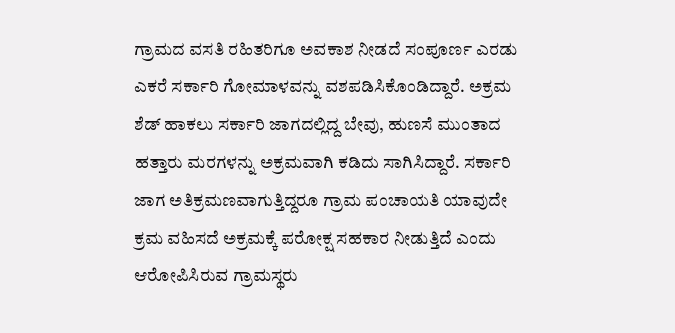ಗ್ರಾಮದ ವಸತಿ ರಹಿತರಿಗೂ ಅವಕಾಶ ನೀಡದೆ ಸಂಪೂರ್ಣ ಎರಡು ಎಕರೆ ಸರ್ಕಾರಿ ಗೋಮಾಳವನ್ನು ವಶಪಡಿಸಿಕೊಂಡಿದ್ದಾರೆ. ಅಕ್ರಮ ಶೆಡ್ ಹಾಕಲು ಸರ್ಕಾರಿ ಜಾಗದಲ್ಲಿದ್ದ ಬೇವು, ಹುಣಸೆ ಮುಂತಾದ ಹತ್ತಾರು ಮರಗಳನ್ನು ಅಕ್ರಮವಾಗಿ ಕಡಿದು ಸಾಗಿಸಿದ್ದಾರೆ. ಸರ್ಕಾರಿ ಜಾಗ ಅತಿಕ್ರಮಣವಾಗುತ್ತಿದ್ದರೂ ಗ್ರಾಮ ಪಂಚಾಯತಿ ಯಾವುದೇ ಕ್ರಮ ವಹಿಸದೆ ಅಕ್ರಮಕ್ಕೆ ಪರೋಕ್ಷ ಸಹಕಾರ ನೀಡುತ್ತಿದೆ ಎಂದು ಆರೋಪಿಸಿರುವ ಗ್ರಾಮಸ್ಥರು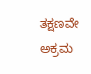ತಕ್ಷಣವೇ ಅಕ್ರಮ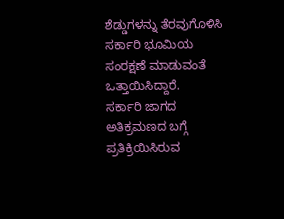ಶೆಡ್ಡುಗಳನ್ನು ತೆರವುಗೊಳಿಸಿ ಸರ್ಕಾರಿ ಭೂಮಿಯ ಸಂರಕ್ಷಣೆ ಮಾಡುವಂತೆ ಒತ್ತಾಯಿಸಿದ್ದಾರೆ.
ಸರ್ಕಾರಿ ಜಾಗದ ಅತಿಕ್ರಮಣದ ಬಗ್ಗೆ ಪ್ರತಿಕ್ರಿಯಿಸಿರುವ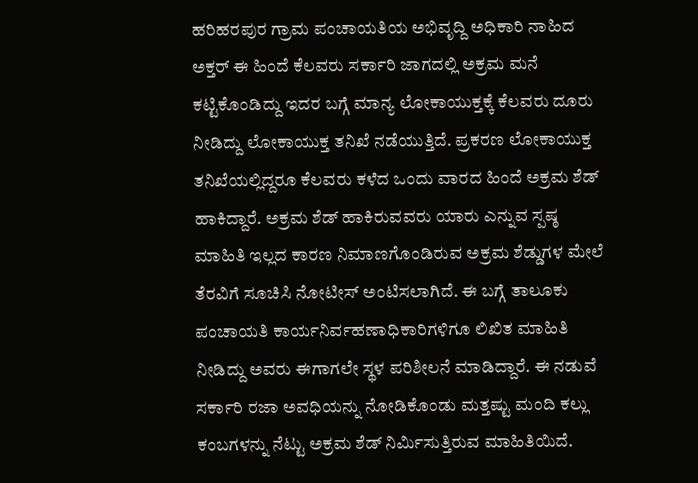ಹರಿಹರಪುರ ಗ್ರಾಮ ಪಂಚಾಯತಿಯ ಅಭಿವೃದ್ದಿ ಅಧಿಕಾರಿ ನಾಹಿದ ಅಕ್ತರ್ ಈ ಹಿಂದೆ ಕೆಲವರು ಸರ್ಕಾರಿ ಜಾಗದಲ್ಲಿ ಅಕ್ರಮ ಮನೆ ಕಟ್ಟಿಕೊಂಡಿದ್ದು ಇದರ ಬಗ್ಗೆ ಮಾನ್ಯ ಲೋಕಾಯುಕ್ತಕ್ಕೆ ಕೆಲವರು ದೂರು ನೀಡಿದ್ದು ಲೋಕಾಯುಕ್ತ ತನಿಖೆ ನಡೆಯುತ್ತಿದೆ. ಪ್ರಕರಣ ಲೋಕಾಯುಕ್ತ ತನಿಖೆಯಲ್ಲಿದ್ದರೂ ಕೆಲವರು ಕಳೆದ ಒಂದು ವಾರದ ಹಿಂದೆ ಅಕ್ರಮ ಶೆಡ್ ಹಾಕಿದ್ದಾರೆ. ಅಕ್ರಮ ಶೆಡ್ ಹಾಕಿರುವವರು ಯಾರು ಎನ್ನುವ ಸ್ಪಷ್ಠ ಮಾಹಿತಿ ಇಲ್ಲದ ಕಾರಣ ನಿಮಾಣಗೊಂಡಿರುವ ಅಕ್ರಮ ಶೆಡ್ಡುಗಳ ಮೇಲೆ ತೆರವಿಗೆ ಸೂಚಿಸಿ ನೋಟೀಸ್ ಅಂಟಿಸಲಾಗಿದೆ. ಈ ಬಗ್ಗೆ ತಾಲೂಕು ಪಂಚಾಯತಿ ಕಾರ್ಯನಿರ್ವಹಣಾಧಿಕಾರಿಗಳಿಗೂ ಲಿಖಿತ ಮಾಹಿತಿ ನೀಡಿದ್ದು ಅವರು ಈಗಾಗಲೇ ಸ್ಥಳ ಪರಿಶೀಲನೆ ಮಾಡಿದ್ದಾರೆ. ಈ ನಡುವೆ ಸರ್ಕಾರಿ ರಜಾ ಅವಧಿಯನ್ನು ನೋಡಿಕೊಂಡು ಮತ್ತಷ್ಟು ಮಂದಿ ಕಲ್ಲು ಕಂಬಗಳನ್ನು ನೆಟ್ಟು ಅಕ್ರಮ ಶೆಡ್ ನಿರ್ಮಿಸುತ್ತಿರುವ ಮಾಹಿತಿಯಿದೆ.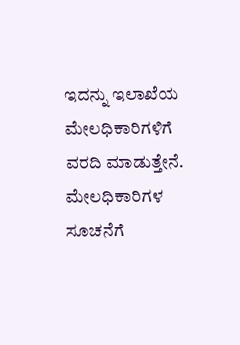ಇದನ್ನು ಇಲಾಖೆಯ ಮೇಲಧಿಕಾರಿಗಳಿಗೆ ವರದಿ ಮಾಡುತ್ತೇನೆ. ಮೇಲಧಿಕಾರಿಗಳ ಸೂಚನೆಗೆ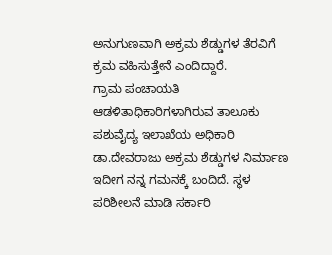ಅನುಗುಣವಾಗಿ ಅಕ್ರಮ ಶೆಡ್ಡುಗಳ ತೆರವಿಗೆ ಕ್ರಮ ವಹಿಸುತ್ತೇನೆ ಎಂದಿದ್ದಾರೆ.
ಗ್ರಾಮ ಪಂಚಾಯತಿ ಆಡಳಿತಾಧಿಕಾರಿಗಳಾಗಿರುವ ತಾಲೂಕು ಪಶುವೈದ್ಯ ಇಲಾಖೆಯ ಅಧಿಕಾರಿ ಡಾ.ದೇವರಾಜು ಅಕ್ರಮ ಶೆಡ್ಡುಗಳ ನಿರ್ಮಾಣ ಇದೀಗ ನನ್ನ ಗಮನಕ್ಕೆ ಬಂದಿದೆ. ಸ್ಥಳ ಪರಿಶೀಲನೆ ಮಾಡಿ ಸರ್ಕಾರಿ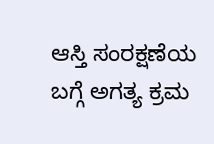ಆಸ್ತಿ ಸಂರಕ್ಷಣೆಯ ಬಗ್ಗೆ ಅಗತ್ಯ ಕ್ರಮ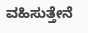ವಹಿಸುತ್ತೇನೆ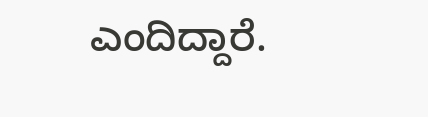ಎಂದಿದ್ದಾರೆ.